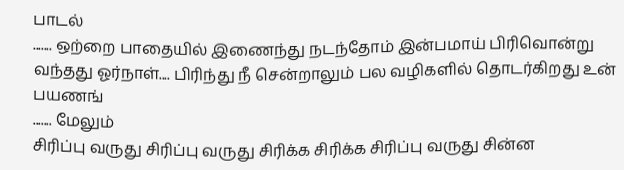பாடல்
....... ஒற்றை பாதையில் இணைந்து நடந்தோம் இன்பமாய் பிரிவொன்று வந்தது ஓர்நாள்.... பிரிந்து நீ சென்றாலும் பல வழிகளில் தொடர்கிறது உன் பயணங்
....... மேலும்
சிரிப்பு வருது சிரிப்பு வருது சிரிக்க சிரிக்க சிரிப்பு வருது சின்ன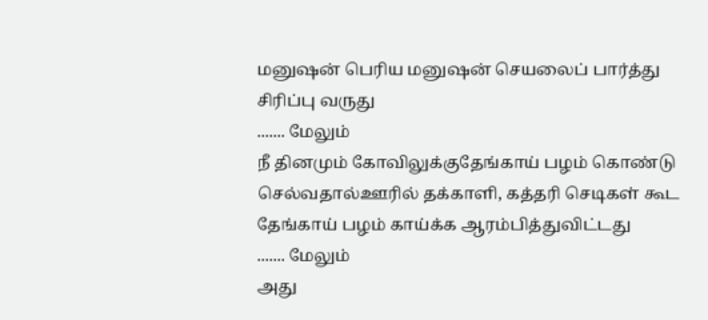மனுஷன் பெரிய மனுஷன் செயலைப் பார்த்து சிரிப்பு வருது
....... மேலும்
நீ தினமும் கோவிலுக்குதேங்காய் பழம் கொண்டு செல்வதால்ஊரில் தக்காளி, கத்தரி செடிகள் கூட தேங்காய் பழம் காய்க்க ஆரம்பித்துவிட்டது
....... மேலும்
அது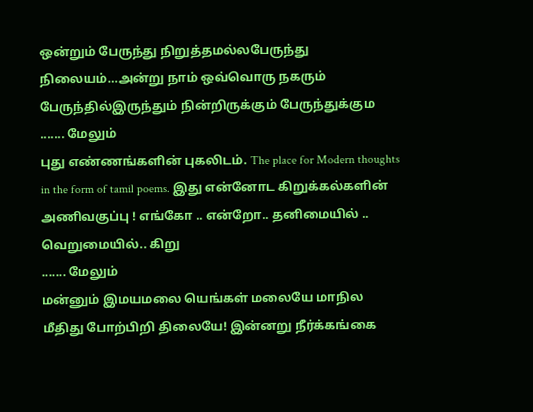ஒன்றும் பேருந்து நிறுத்தமல்லபேருந்து நிலையம்…அன்று நாம் ஒவ்வொரு நகரும் பேருந்தில்இருந்தும் நின்றிருக்கும் பேருந்துக்கும
....... மேலும்
புது எண்ணங்களின் புகலிடம். The place for Modern thoughts in the form of tamil poems. இது என்னோட கிறுக்கல்களின் அணிவகுப்பு ! எங்கோ .. என்றோ.. தனிமையில் .. வெறுமையில்.. கிறு
....... மேலும்
மன்னும் இமயமலை யெங்கள் மலையே மாநில மீதிது போற்பிறி திலையே! இன்னறு நீர்க்கங்கை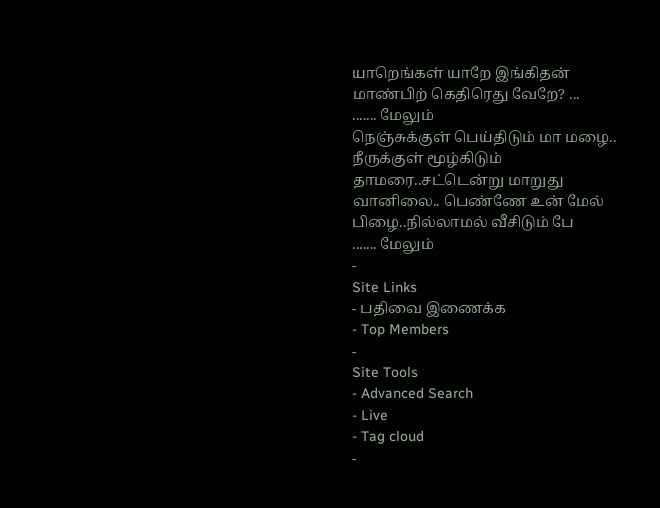யாறெங்கள் யாறே இங்கிதன் மாண்பிற் கெதிரெது வேறே? ...
....... மேலும்
நெஞ்சுக்குள் பெய்திடும் மா மழை.. நீருக்குள் மூழ்கிடும் தாமரை..சட்டென்று மாறுது வானிலை.. பெண்ணே உன் மேல் பிழை..நில்லாமல் வீசிடும் பே
....... மேலும்
-
Site Links
- பதிவை இணைக்க
- Top Members
-
Site Tools
- Advanced Search
- Live
- Tag cloud
-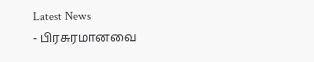Latest News
- பிரசுரமானவை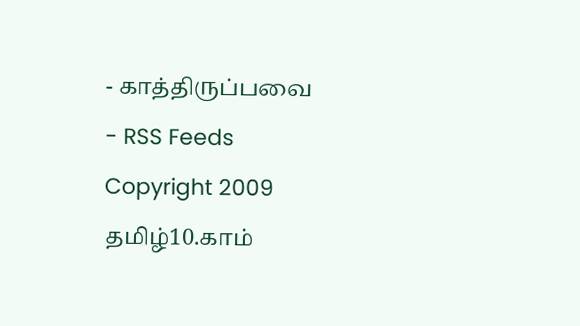- காத்திருப்பவை
- RSS Feeds
Copyright 2009 தமிழ்10.காம்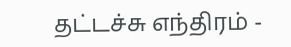தட்டச்சு எந்திரம் -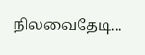நிலவைதேடி...